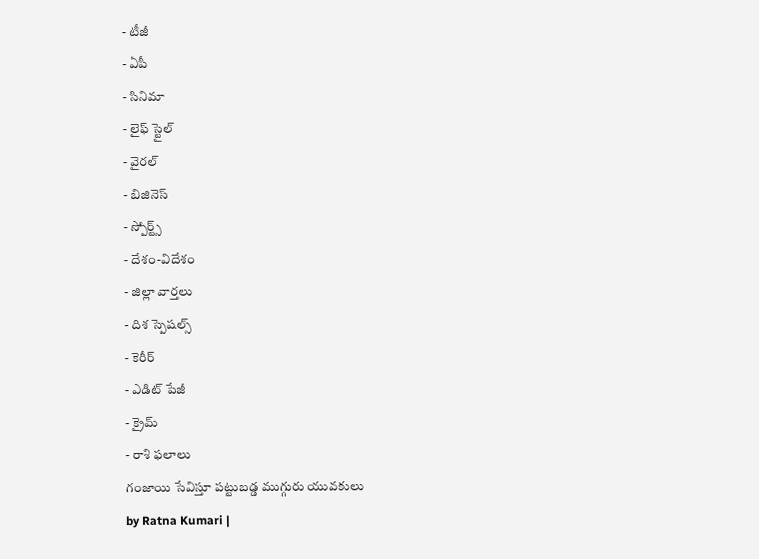- టీజీ
- ఏపీ
- సినిమా
- లైఫ్ స్టైల్
- వైరల్
- బిజినెస్
- స్పోర్ట్స్
- దేశం-విదేశం
- జిల్లా వార్తలు
- దిశ స్పెషల్స్
- కెరీర్
- ఎడిట్ పేజీ
- క్రైమ్
- రాశి ఫలాలు
గంజాయి సేవిస్తూ పట్టుబడ్డ ముగ్గురు యువకులు
by Ratna Kumari |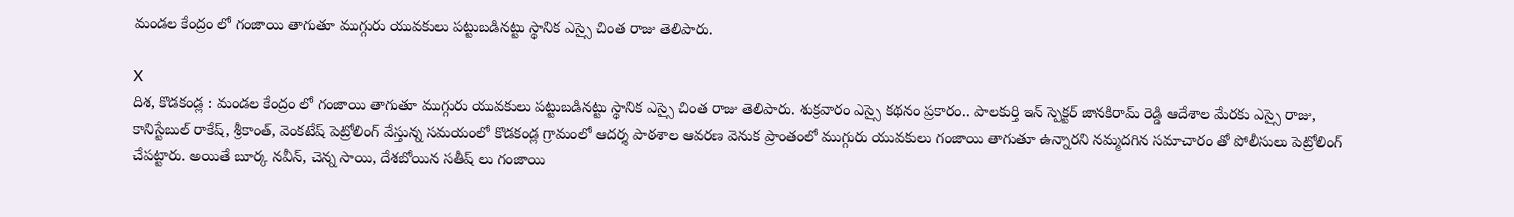మండల కేంద్రం లో గంజాయి తాగుతూ ముగ్గురు యువకులు పట్టుబడినట్టు స్థానిక ఎస్సై చింత రాజు తెలిపారు.

X
దిశ, కొడకండ్ల : మండల కేంద్రం లో గంజాయి తాగుతూ ముగ్గురు యువకులు పట్టుబడినట్టు స్థానిక ఎస్సై చింత రాజు తెలిపారు. శుక్రవారం ఎస్సై కథనం ప్రకారం.. పాలకుర్తి ఇన్ స్పెక్టర్ జానకిరామ్ రెడ్డి ఆదేశాల మేరకు ఎస్సై రాజు, కానిస్టేబుల్ రాకేష్, శ్రీకాంత్, వెంకటేష్ పెట్రోలింగ్ వేస్తున్న సమయంలో కొడకండ్ల గ్రామంలో ఆదర్శ పాఠశాల ఆవరణ వెనుక ప్రాంతంలో ముగ్గురు యువకులు గంజాయి తాగుతూ ఉన్నారని నమ్మదగిన సమాచారం తో పోలీసులు పెట్రోలింగ్ చేపట్టారు. అయితే బూర్క నవీన్, చెన్న సాయి, దేశబోయిన సతీష్ లు గంజాయి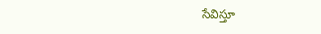సేవిస్తూ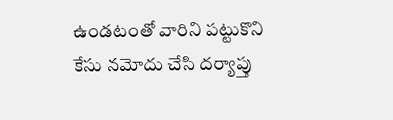ఉండటంతో వారిని పట్టుకొని కేసు నమోదు చేసి దర్యాప్తు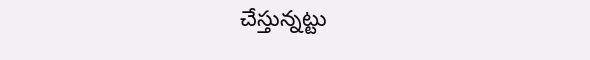చేస్తున్నట్టు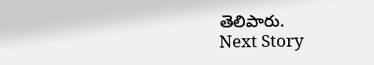తెలిపారు.
Next Story